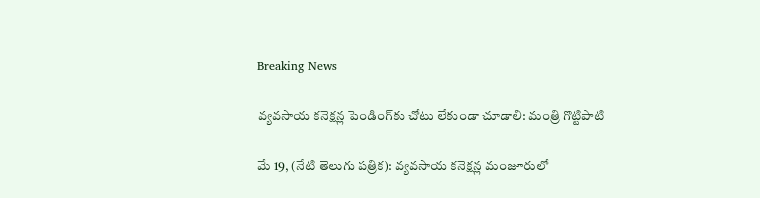Breaking News

వ్యవసాయ కనెక్షన్ల పెండింగ్‌కు చోటు లేకుండా చూడాలి: మంత్రి గొట్టిపాటి

మే 19, (నేటి తెలుగు పత్రిక): వ్యవసాయ కనెక్షన్ల మంజూరులో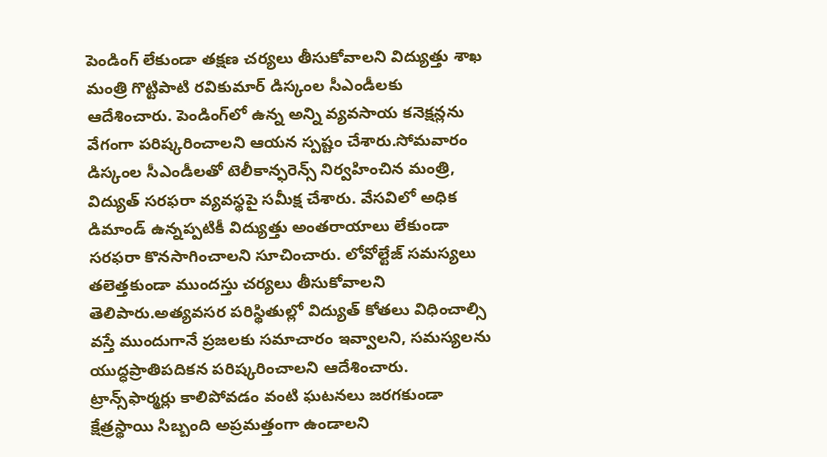పెండింగ్ లేకుండా తక్షణ చర్యలు తీసుకోవాలని విద్యుత్తు శాఖ మంత్రి గొట్టిపాటి రవికుమార్ డిస్కంల సీఎండీలకు ఆదేశించారు. పెండింగ్‌లో ఉన్న అన్ని వ్యవసాయ కనెక్షన్లను వేగంగా పరిష్కరించాలని ఆయన స్పష్టం చేశారు.సోమవారం డిస్కంల సీఎండీలతో టెలీకాన్ఫరెన్స్ నిర్వహించిన మంత్రి, విద్యుత్ సరఫరా వ్యవస్థపై సమీక్ష చేశారు. వేసవిలో అధిక డిమాండ్ ఉన్నప్పటికీ విద్యుత్తు అంతరాయాలు లేకుండా సరఫరా కొనసాగించాలని సూచించారు. లోవోల్టేజ్ సమస్యలు తలెత్తకుండా ముందస్తు చర్యలు తీసుకోవాలని తెలిపారు.అత్యవసర పరిస్థితుల్లో విద్యుత్ కోతలు విధించాల్సి వస్తే ముందుగానే ప్రజలకు సమాచారం ఇవ్వాలని, సమస్యలను యుద్ధప్రాతిపదికన పరిష్కరించాలని ఆదేశించారు. ట్రాన్స్‌ఫార్మర్లు కాలిపోవడం వంటి ఘటనలు జరగకుండా క్షేత్రస్థాయి సిబ్బంది అప్రమత్తంగా ఉండాలని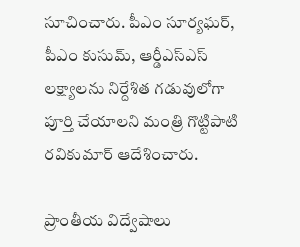సూచించారు. పీఎం సూర్యఘర్, పీఎం కుసుమ్, ఆర్డీఎస్‌ఎస్ లక్ష్యాలను నిర్దేశిత గడువులోగా పూర్తి చేయాలని మంత్రి గొట్టిపాటి రవికుమార్ ఆదేశించారు.

ప్రాంతీయ విద్వేషాలు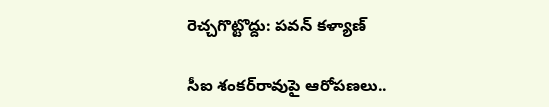రెచ్చగొట్టొద్దు: పవన్ కళ్యాణ్

సీఐ శంకర్‌రావుపై ఆరోపణలు..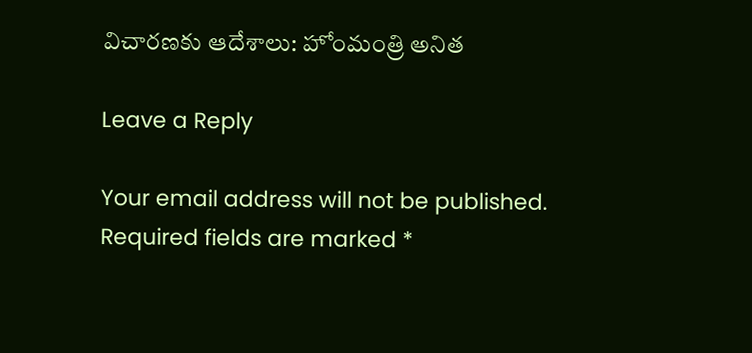విచారణకు ఆదేశాలు: హోంమంత్రి అనిత

Leave a Reply

Your email address will not be published. Required fields are marked *